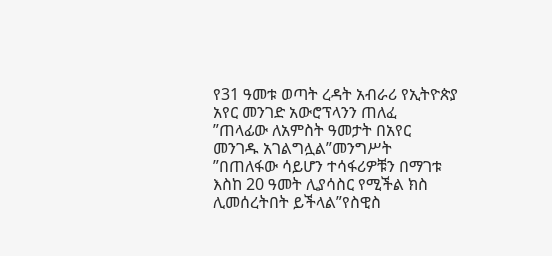የ31 ዓመቱ ወጣት ረዳት አብራሪ የኢትዮጵያ አየር መንገድ አውሮፕላንን ጠለፈ
”ጠላፊው ለአምስት ዓመታት በአየር መንገዱ አገልግሏል”መንግሥት
”በጠለፋው ሳይሆን ተሳፋሪዎቹን በማገቱ እስከ 20 ዓመት ሊያሳስር የሚችል ክስ ሊመሰረትበት ይችላል”የስዊስ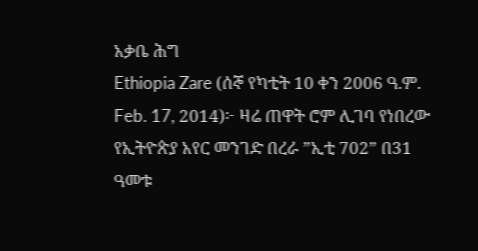አቃቤ ሕግ
Ethiopia Zare (ሰኞ የካቲት 10 ቀን 2006 ዓ.ም. Feb. 17, 2014)፦ ዛሬ ጠዋት ሮም ሊገባ የነበረው የኢትዮጵያ አየር መንገድ በረራ ”ኢቲ 702” በ31 ዓመቱ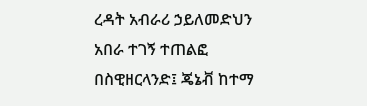ረዳት አብራሪ ኃይለመድህን አበራ ተገኝ ተጠልፎ በስዊዘርላንድ፤ ጄኔቭ ከተማ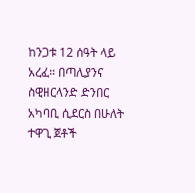ከንጋቱ 12 ሰዓት ላይ አረፈ። በጣሊያንና ስዊዘርላንድ ድንበር አካባቢ ሲደርስ በሁለት ተዋጊ ጀቶች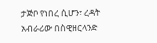ታጅቦ የነበረ ሲሆን፣ ረዳት አብራሪው በስዊዘርላንድ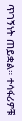ጥገኝነት ጠይቋል። ተሳፋሪዎቹ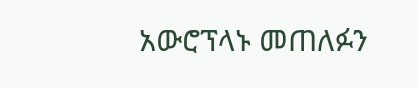አውሮፕላኑ መጠለፉን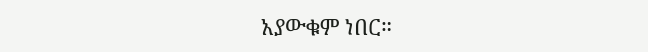አያውቁም ነበር።